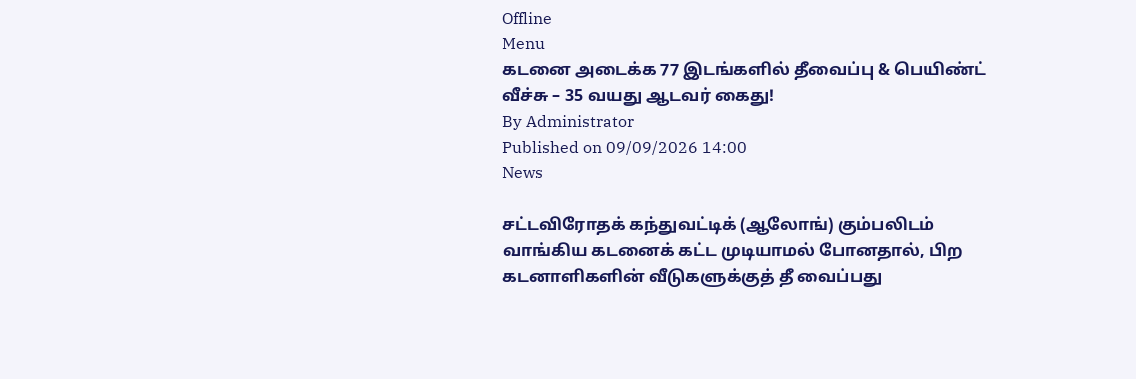Offline
Menu
கடனை அடைக்க 77 இடங்களில் தீவைப்பு & பெயிண்ட் வீச்சு – 35 வயது ஆடவர் கைது!
By Administrator
Published on 09/09/2026 14:00
News

சட்டவிரோதக் கந்துவட்டிக் (ஆலோங்) கும்பலிடம் வாங்கிய கடனைக் கட்ட முடியாமல் போனதால், பிற கடனாளிகளின் வீடுகளுக்குத் தீ வைப்பது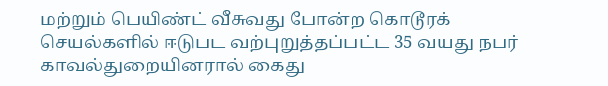மற்றும் பெயிண்ட் வீசுவது போன்ற கொடூரக் செயல்களில் ஈடுபட வற்புறுத்தப்பட்ட 35 வயது நபர் காவல்துறையினரால் கைது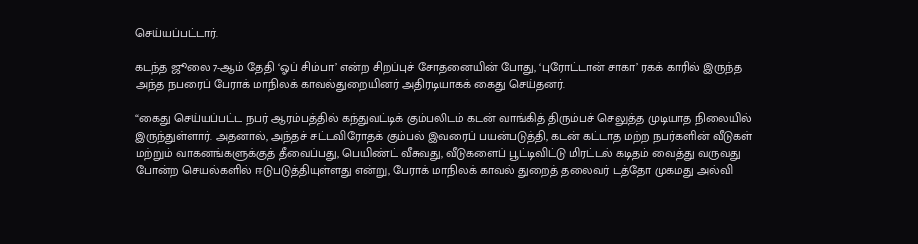செய்யப்பட்டார்.

கடந்த ஜூலை 7-ஆம் தேதி ‘ஓப் சிம்பா’ என்ற சிறப்புச் சோதனையின் போது, ‘புரோட்டான் சாகா’ ரகக் காரில் இருந்த அந்த நபரைப் பேராக் மாநிலக் காவல்துறையினர் அதிரடியாகக் கைது செய்தனர்.

“கைது செய்யப்பட்ட நபர் ஆரம்பத்தில் கந்துவட்டிக் கும்பலிடம் கடன் வாங்கித் திரும்பச் செலுத்த முடியாத நிலையில் இருந்துள்ளார். அதனால், அந்தச் சட்டவிரோதக் கும்பல் இவரைப் பயன்படுத்தி, கடன் கட்டாத மற்ற நபர்களின் வீடுகள் மற்றும் வாகனங்களுக்குத் தீவைப்பது, பெயிண்ட் வீசுவது, வீடுகளைப் பூட்டிவிட்டு மிரட்டல் கடிதம் வைத்து வருவது போன்ற செயல்களில் ஈடுபடுத்தியுள்ளது என்று, பேராக் மாநிலக் காவல் துறைத் தலைவர் டத்தோ முகமது அல்வி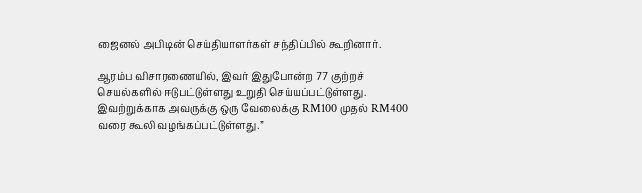ஜைனல் அபிடின் செய்தியாளர்கள் சந்திப்பில் கூறினார்.

ஆரம்ப விசாரணையில், இவர் இதுபோன்ற 77 குற்றச் செயல்களில் ஈடுபட்டுள்ளது உறுதி செய்யப்பட்டுள்ளது. இவற்றுக்காக அவருக்கு ஒரு வேலைக்கு RM100 முதல் RM400 வரை கூலி வழங்கப்பட்டுள்ளது.”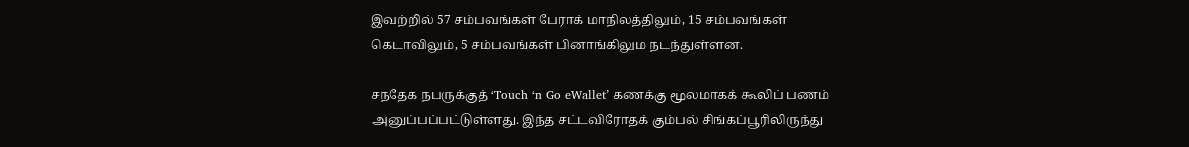இவற்றில் 57 சம்பவங்கள் பேராக் மாநிலத்திலும், 15 சம்பவங்கள் கெடாவிலும், 5 சம்பவங்கள் பினாங்கிலும நடந்துள்ளன.

சநதேக நபருக்குத் ‘Touch ‘n Go eWallet’ கணக்கு மூலமாகக் கூலிப் பணம் அனுப்பப்பட்டுள்ளது. இந்த சட்டவிரோதக் கும்பல் சிங்கப்பூரிலிருந்து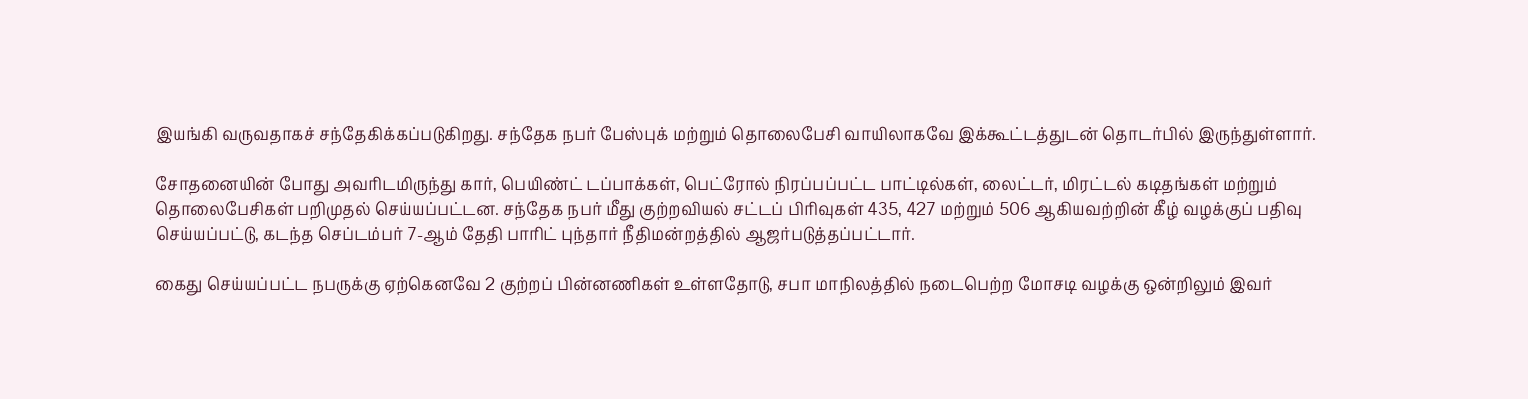இயங்கி வருவதாகச் சந்தேகிக்கப்படுகிறது. சந்தேக நபர் பேஸ்புக் மற்றும் தொலைபேசி வாயிலாகவே இக்கூட்டத்துடன் தொடர்பில் இருந்துள்ளார்.

சோதனையின் போது அவரிடமிருந்து கார், பெயிண்ட் டப்பாக்கள், பெட்ரோல் நிரப்பப்பட்ட பாட்டில்கள், லைட்டர், மிரட்டல் கடிதங்கள் மற்றும் தொலைபேசிகள் பறிமுதல் செய்யப்பட்டன. சந்தேக நபர் மீது குற்றவியல் சட்டப் பிரிவுகள் 435, 427 மற்றும் 506 ஆகியவற்றின் கீழ் வழக்குப் பதிவு செய்யப்பட்டு, கடந்த செப்டம்பர் 7-ஆம் தேதி பாரிட் புந்தார் நீதிமன்றத்தில் ஆஜர்படுத்தப்பட்டார்.

கைது செய்யப்பட்ட நபருக்கு ஏற்கெனவே 2 குற்றப் பின்னணிகள் உள்ளதோடு, சபா மாநிலத்தில் நடைபெற்ற மோசடி வழக்கு ஒன்றிலும் இவர்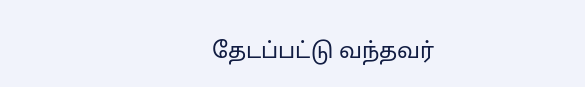தேடப்பட்டு வந்தவர்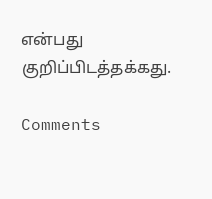என்பது குறிப்பிடத்தக்கது.

Comments